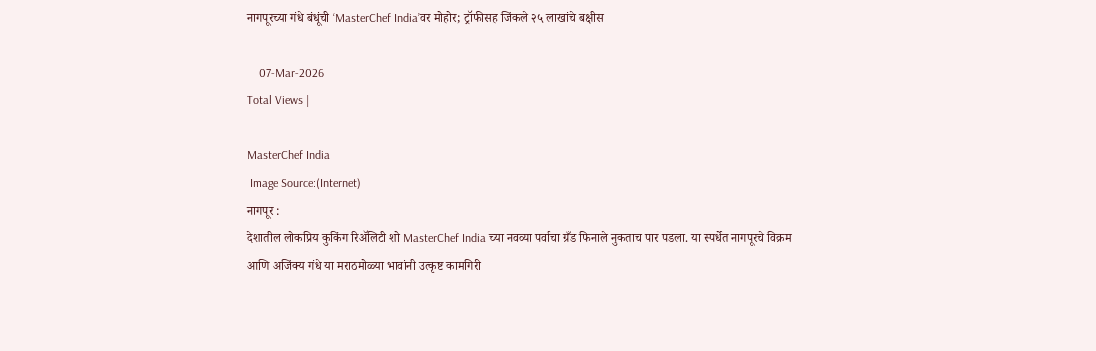नागपूरच्या गंधे बंधूंची ‘MasterChef India’वर मोहोर; ट्रॉफीसह जिंकले २५ लाखांचे बक्षीस

    07-Mar-2026
Total Views |

MasterChef India
 Image Source:(Internet)
नागपूर :
देशातील लोकप्रिय कुकिंग रिॲलिटी शो MasterChef India च्या नवव्या पर्वाचा ग्रँड फिनाले नुकताच पार पडला. या स्पर्धेत नागपूरचे विक्रम आणि अजिंक्य गंधे या मराठमोळ्या भावांनी उत्कृष्ट कामगिरी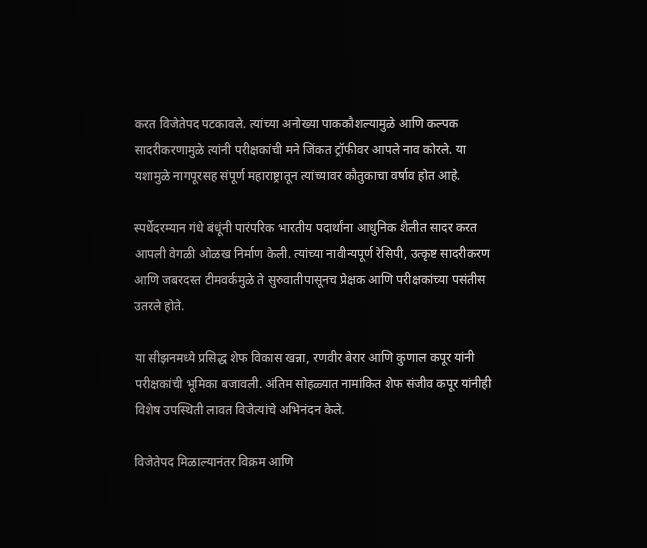करत विजेतेपद पटकावले. त्यांच्या अनोख्या पाककौशल्यामुळे आणि कल्पक सादरीकरणामुळे त्यांनी परीक्षकांची मने जिंकत ट्रॉफीवर आपले नाव कोरले. या यशामुळे नागपूरसह संपूर्ण महाराष्ट्रातून त्यांच्यावर कौतुकाचा वर्षाव होत आहे.

स्पर्धेदरम्यान गंधे बंधूंनी पारंपरिक भारतीय पदार्थांना आधुनिक शैलीत सादर करत आपली वेगळी ओळख निर्माण केली. त्यांच्या नावीन्यपूर्ण रेसिपी, उत्कृष्ट सादरीकरण आणि जबरदस्त टीमवर्कमुळे ते सुरुवातीपासूनच प्रेक्षक आणि परीक्षकांच्या पसंतीस उतरले होते.

या सीझनमध्ये प्रसिद्ध शेफ विकास खन्ना, रणवीर बेरार आणि कुणाल कपूर यांनी परीक्षकांची भूमिका बजावली. अंतिम सोहळ्यात नामांकित शेफ संजीव कपूर यांनीही विशेष उपस्थिती लावत विजेत्यांचे अभिनंदन केले.

विजेतेपद मिळाल्यानंतर विक्रम आणि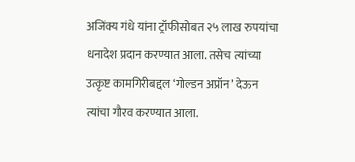अजिंक्य गंधे यांना ट्रॉफीसोबत २५ लाख रुपयांचा धनादेश प्रदान करण्यात आला. तसेच त्यांच्या उत्कृष्ट कामगिरीबद्दल ‘गोल्डन अप्रॉन’ देऊन त्यांचा गौरव करण्यात आला.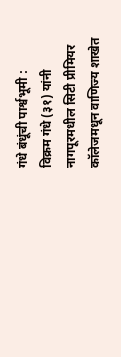गंधे बंधूंची पार्श्वभूमी :
विक्रम गंधे (३१) यांनी नागपूरमधील सिटी प्रीमियर कॉलेजमधून वाणिज्य शाखेत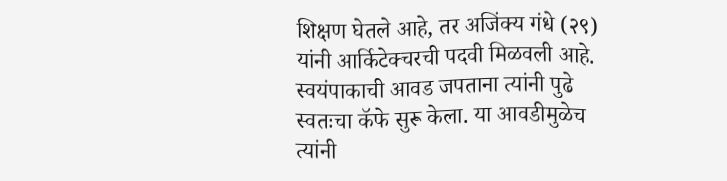शिक्षण घेतले आहे, तर अजिंक्य गंधे (२९) यांनी आर्किटेक्चरची पदवी मिळवली आहे. स्वयंपाकाची आवड जपताना त्यांनी पुढे स्वतःचा कॅफे सुरू केला. या आवडीमुळेच त्यांनी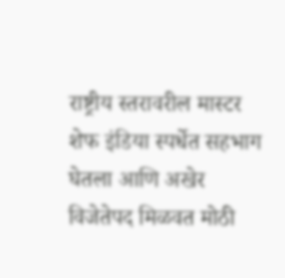राष्ट्रीय स्तरावरील मास्टर शेफ इंडिया स्पर्धेत सहभाग घेतला आणि अखेर विजेतेपद मिळवत मोठी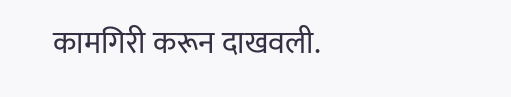कामगिरी करून दाखवली.